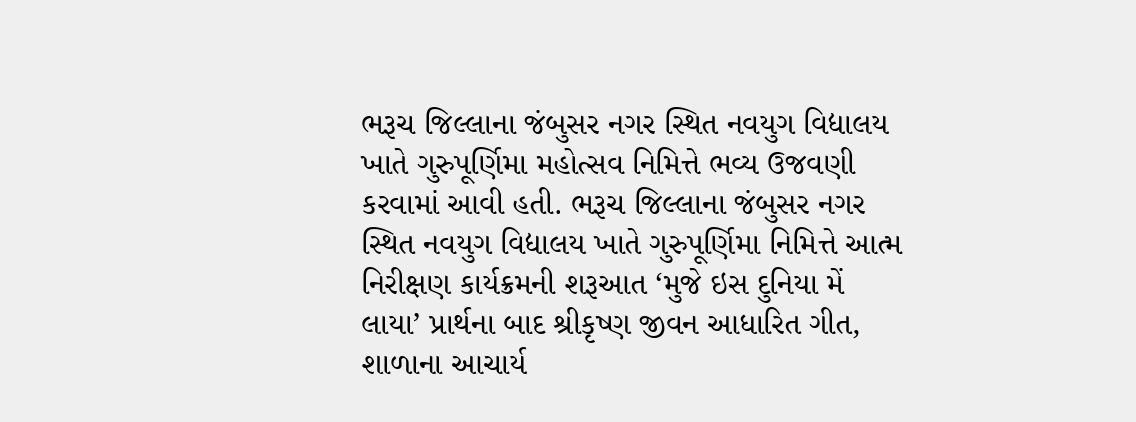ભરૂચ જિલ્લાના જંબુસર નગર સ્થિત નવયુગ વિદ્યાલય ખાતે ગુરુપૂર્ણિમા મહોત્સવ નિમિત્તે ભવ્ય ઉજવણી કરવામાં આવી હતી. ભરૂચ જિલ્લાના જંબુસર નગર સ્થિત નવયુગ વિદ્યાલય ખાતે ગુરુપૂર્ણિમા નિમિત્તે આત્મ નિરીક્ષણ કાર્યક્રમની શરૂઆત ‘મુજે ઇસ દુનિયા મેં લાયા’ પ્રાર્થના બાદ શ્રીકૃષ્ણ જીવન આધારિત ગીત, શાળાના આચાર્ય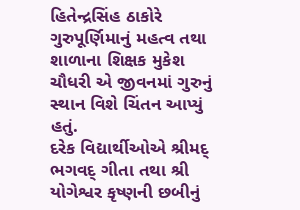હિતેન્દ્રસિંહ ઠાકોરે ગુરુપૂર્ણિમાનું મહત્વ તથા શાળાના શિક્ષક મુકેશ ચૌધરી એ જીવનમાં ગુરુનું સ્થાન વિશે ચિંતન આપ્યું હતું.
દરેક વિદ્યાર્થીઓએ શ્રીમદ્ ભગવદ્ ગીતા તથા શ્રી યોગેશ્વર કૃષ્ણની છબીનું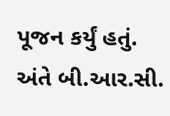પૂજન કર્યું હતું. અંતે બી.આર.સી.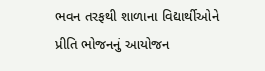ભવન તરફથી શાળાના વિદ્યાર્થીઓને પ્રીતિ ભોજનનું આયોજન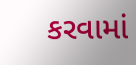કરવામાં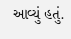આવ્યું હતું.